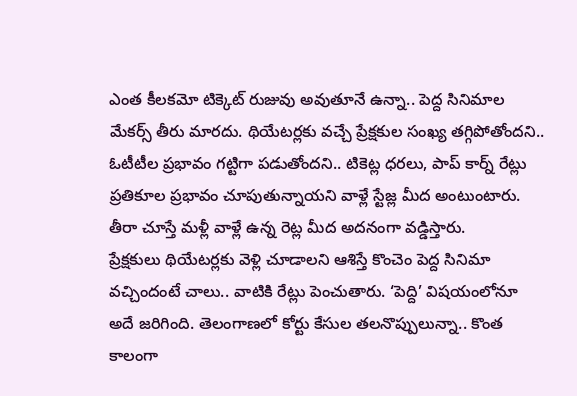ఎంత కీలకమో టిక్కెట్ రుజువు అవుతూనే ఉన్నా.. పెద్ద సినిమాల మేకర్స్ తీరు మారదు. థియేటర్లకు వచ్చే ప్రేక్షకుల సంఖ్య తగ్గిపోతోందని.. ఓటీటీల ప్రభావం గట్టిగా పడుతోందని.. టికెట్ల ధరలు, పాప్ కార్న్ రేట్లు ప్రతికూల ప్రభావం చూపుతున్నాయని వాళ్లే స్టేజ్ల మీద అంటుంటారు. తీరా చూస్తే మళ్లీ వాళ్లే ఉన్న రెట్ల మీద అదనంగా వడ్డిస్తారు.
ప్రేక్షకులు థియేటర్లకు వెళ్లి చూడాలని ఆశిస్తే కొంచెం పెద్ద సినిమా వచ్చిందంటే చాలు.. వాటికి రేట్లు పెంచుతారు. ‘పెద్ది’ విషయంలోనూ అదే జరిగింది. తెలంగాణలో కోర్టు కేసుల తలనొప్పులున్నా.. కొంత కాలంగా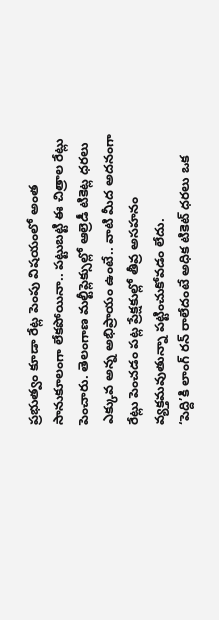ప్రభుత్వం కూడా రేట్ల పెంపు విషయంలో అంత సానుకూలంగా లేకపోయినా.. పట్టుబట్టి ఈ చిత్రాల రేట్లు పెంచారు. తెలంగాణ మల్టీప్లెక్సుల్లో ఆల్రెడీ టికెట్ల ధరలు ఎక్కువ అన్న అభిప్రాయం ఉంటే.. వాటి మీద అదనంగా రేట్లు పెంచడం పట్ల ప్రేక్షకుల్లో తీవ్ర అసహనం వ్యక్తమవుతున్నా పట్టించుకోవడం లేదు.
‘పెద్ది’కి లాంగ్ రన్ రాలేదంటే అధిక టికెట్ ధరలు ఒక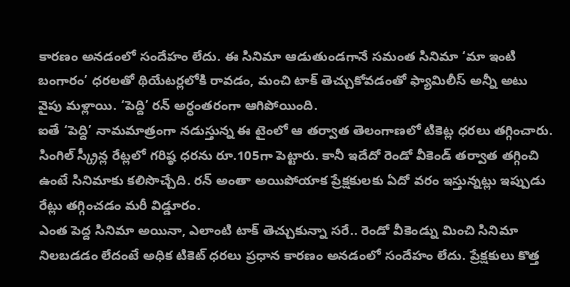కారణం అనడంలో సందేహం లేదు. ఈ సినిమా ఆడుతుండగానే సమంత సినిమా ‘మా ఇంటి బంగారం’ ధరలతో థియేటర్లలోకి రావడం, మంచి టాక్ తెచ్చుకోవడంతో ఫ్యామిలీస్ అన్నీ అటు వైపు మళ్లాయి. ‘పెద్ది’ రన్ అర్ధంతరంగా ఆగిపోయింది.
ఐతే ‘పెద్ది’ నామమాత్రంగా నడుస్తున్న ఈ టైంలో ఆ తర్వాత తెలంగాణలో టికెట్ల ధరలు తగ్గించారు. సింగిల్ స్క్రీన్ల రేట్లలో గరిష్ఠ ధరను రూ.105గా పెట్టారు. కానీ ఇదేదో రెండో వీకెండ్ తర్వాత తగ్గించి ఉంటే సినిమాకు కలిసొచ్చేది. రన్ అంతా అయిపోయాక ప్రేక్షకులకు ఏదో వరం ఇస్తున్నట్లు ఇప్పుడు రేట్లు తగ్గించడం మరీ విడ్డూరం.
ఎంత పెద్ద సినిమా అయినా, ఎలాంటి టాక్ తెచ్చుకున్నా సరే.. రెండో వీకెండ్ను మించి సినిమా నిలబడడం లేదంటే అధిక టికెట్ ధరలు ప్రధాన కారణం అనడంలో సందేహం లేదు. ప్రేక్షకులు కొత్త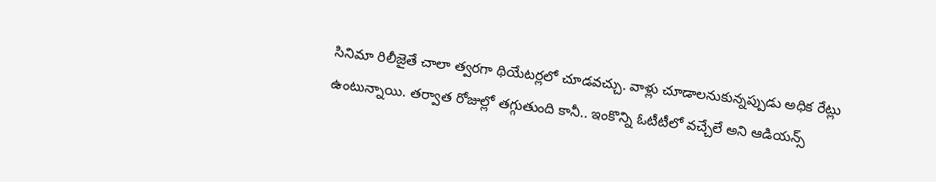సినిమా రిలీజైతే చాలా త్వరగా థియేటర్లలో చూడవచ్చు. వాళ్లు చూడాలనుకున్నప్పుడు అధిక రేట్లు ఉంటున్నాయి. తర్వాత రోజుల్లో తగ్గుతుంది కానీ.. ఇంకొన్ని ఓటీటీలో వచ్చేలే అని ఆడియన్స్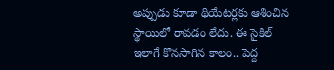అప్పుడు కూడా థియేటర్లకు ఆశించిన స్థాయిలో రావడం లేదు. ఈ సైకిల్ ఇలాగే కొనసాగిన కాలం.. పెద్ద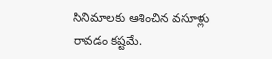సినిమాలకు ఆశించిన వసూళ్లు రావడం కష్టమే.